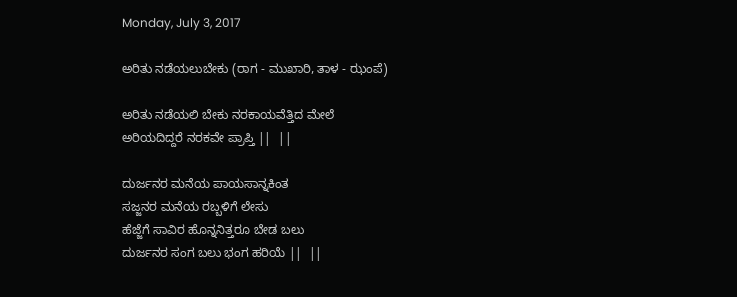Monday, July 3, 2017

ಅರಿತು ನಡೆಯಲುಬೇಕು (ರಾಗ - ಮುಖಾರಿ, ತಾಳ - ಝಂಪೆ)

ಅರಿತು ನಡೆಯಲಿ ಬೇಕು ನರಕಾಯವೆತ್ತಿದ ಮೇಲೆ
ಅರಿಯದಿದ್ದರೆ ನರಕವೇ ಪ್ರಾಪ್ತಿ ||  ||

ದುರ್ಜನರ ಮನೆಯ ಪಾಯಸಾನ್ನಕಿಂತ
ಸಜ್ಜನರ ಮನೆಯ ರಬ್ಬಳಿಗೆ ಲೇಸು
ಹೆಜ್ಜೆಗೆ ಸಾವಿರ ಹೊನ್ನನಿತ್ತರೂ ಬೇಡ ಬಲು
ದುರ್ಜನರ ಸಂಗ ಬಲು ಭಂಗ ಹರಿಯೆ ||  ||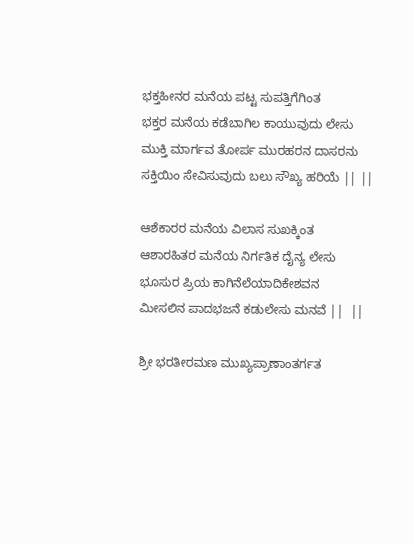ಭಕ್ತಹೀನರ ಮನೆಯ ಪಟ್ಟ ಸುಪತ್ತಿಗೆಗಿಂತ
ಭಕ್ತರ ಮನೆಯ ಕಡೆಬಾಗಿಲ ಕಾಯುವುದು ಲೇಸು
ಮುಕ್ತಿ ಮಾರ್ಗವ ತೋರ್ಪ ಮುರಹರನ ದಾಸರನು
ಸಕ್ತಿಯಿಂ ಸೇವಿಸುವುದು ಬಲು ಸೌಖ್ಯ ಹರಿಯೆ || ||

ಆಶೆಕಾರರ ಮನೆಯ ವಿಲಾಸ ಸುಖಕ್ಕಿಂತ
ಆಶಾರಹಿತರ ಮನೆಯ ನಿರ್ಗತಿಕ ದೈನ್ಯ ಲೇಸು
ಭೂಸುರ ಪ್ರಿಯ ಕಾಗಿನೆಲೆಯಾದಿಕೇಶವನ
ಮೀಸಲಿನ ಪಾದಭಜನೆ ಕಡುಲೇಸು ಮನವೆ ||  ||

ಶ್ರೀ ಭರತೀರಮಣ ಮುಖ್ಯಪ್ರಾಣಾಂತರ್ಗತ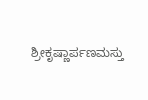ಶ್ರೀಕೃಷ್ಣಾರ್ಪಣಮಸ್ತು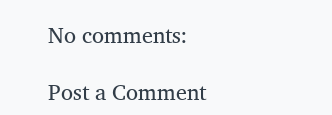No comments:

Post a Comment